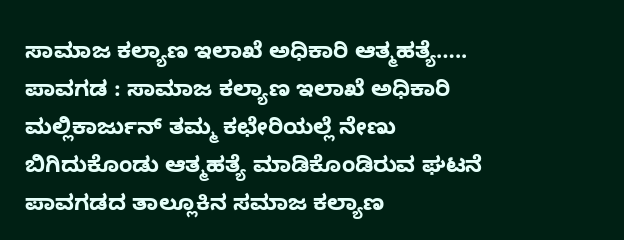ಸಾಮಾಜ ಕಲ್ಯಾಣ ಇಲಾಖೆ ಅಧಿಕಾರಿ ಆತ್ಮಹತ್ಯೆ…..
ಪಾವಗಡ : ಸಾಮಾಜ ಕಲ್ಯಾಣ ಇಲಾಖೆ ಅಧಿಕಾರಿ ಮಲ್ಲಿಕಾರ್ಜುನ್ ತಮ್ಮ ಕಛೇರಿಯಲ್ಲೆ ನೇಣು ಬಿಗಿದುಕೊಂಡು ಆತ್ಮಹತ್ಯೆ ಮಾಡಿಕೊಂಡಿರುವ ಘಟನೆ ಪಾವಗಡದ ತಾಲ್ಲೂಕಿನ ಸಮಾಜ ಕಲ್ಯಾಣ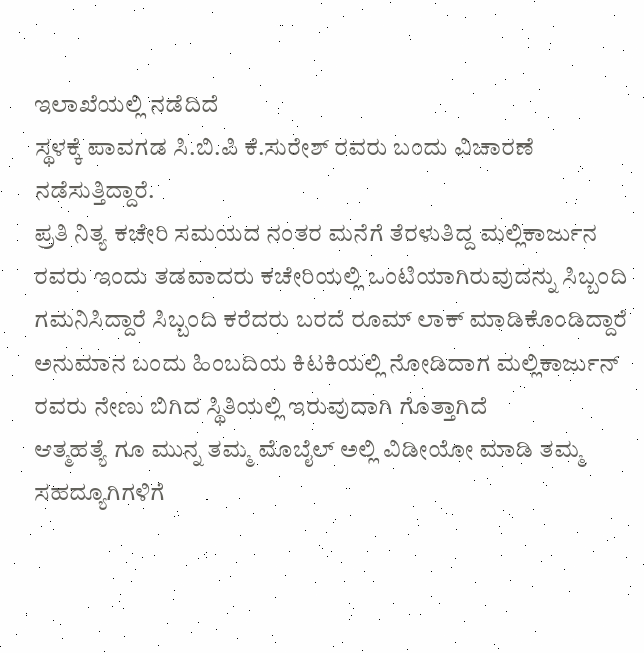ಇಲಾಖೆಯಲ್ಲಿ ನಡೆದಿದೆ
ಸ್ಥಳಕ್ಕೆ ಪಾವಗಡ ಸಿ.ಬಿ.ಪಿ ಕೆ.ಸುರೇಶ್ ರವರು ಬಂದು ವಿಚಾರಣೆ ನಡೆಸುತ್ತಿದ್ದಾರೆ.
ಪ್ರತಿ ನಿತ್ಯ ಕಚೇರಿ ಸಮಯದ ನಂತರ ಮನೆಗೆ ತೆರಳುತಿದ್ದ ಮಲ್ಲಿಕಾರ್ಜುನ ರವರು ಇಂದು ತಡವಾದರು ಕಚೇರಿಯಲ್ಲಿ ಒಂಟಿಯಾಗಿರುವುದನ್ನು ಸಿಬ್ಬಂದಿ ಗಮನಿಸಿದ್ದಾರೆ ಸಿಬ್ಬಂದಿ ಕರೆದರು ಬರದೆ ರೂಮ್ ಲಾಕ್ ಮಾಡಿಕೊಂಡಿದ್ದಾರೆ ಅನುಮಾನ ಬಂದು ಹಿಂಬದಿಯ ಕಿಟಕಿಯಲ್ಲಿ ನೋಡಿದಾಗ ಮಲ್ಲಿಕಾರ್ಜುನ್ ರವರು ನೇಣು ಬಿಗಿದ ಸ್ಥಿತಿಯಲ್ಲಿ ಇರುವುದಾಗಿ ಗೊತ್ತಾಗಿದೆ
ಆತ್ಮಹತ್ಯೆ ಗೂ ಮುನ್ನ ತಮ್ಮ ಮೊಬೈಲ್ ಅಲ್ಲಿ ವಿಡೀಯೋ ಮಾಡಿ ತಮ್ಮ ಸಹದ್ಯೂಗಿಗಳಿಗೆ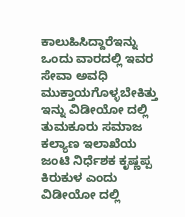ಕಾಲುಹಿಸಿದ್ದಾರೆಇನ್ನು ಒಂದು ವಾರದಲ್ಲಿ ಇವರ ಸೇವಾ ಅವಧಿ ಮುಕ್ತಾಯಗೊಳ್ಳಬೇಕಿತ್ತು
ಇನ್ನು ವಿಡೀಯೋ ದಲ್ಲಿ ತುಮಕೂರು ಸಮಾಜ ಕಲ್ಯಾಣ ಇಲಾಖೆಯ ಜಂಟಿ ನಿರ್ಧೆಶಕ ಕೃಷ್ಣಪ್ಪ ಕಿರುಕುಳ ಎಂದು ವಿಡೀಯೋ ದಲ್ಲಿ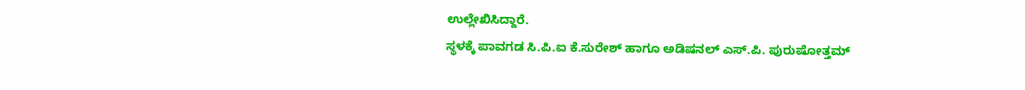ಉಲ್ಲೇಖಿಸಿದ್ದಾರೆ.
ಸ್ಥಳಕ್ಕೆ ಪಾವಗಡ ಸಿ.ಪಿ.ಐ ಕೆ.ಸುರೇಶ್ ಹಾಗೂ ಅಡಿಷನಲ್ ಎಸ್.ಪಿ. ಪುರುಷೋತ್ತಮ್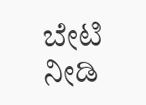ಬೇಟಿ ನೀಡಿ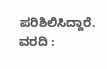ಪರಿಶಿಲಿಸಿದ್ದಾರೆ.
ವರದಿ :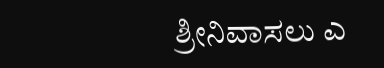ಶ್ರೀನಿವಾಸಲು ಎ